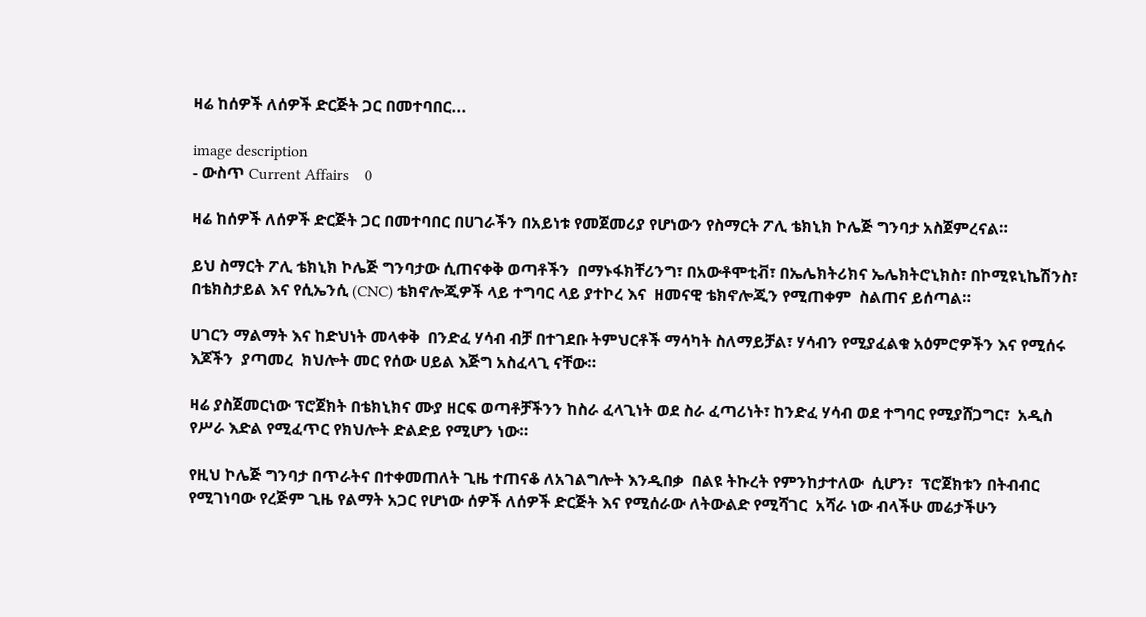ዛሬ ከሰዎች ለሰዎች ድርጅት ጋር በመተባበር...

image description
- ውስጥ Current Affairs    0

ዛሬ ከሰዎች ለሰዎች ድርጅት ጋር በመተባበር በሀገራችን በአይነቱ የመጀመሪያ የሆነውን የስማርት ፖሊ ቴክኒክ ኮሌጅ ግንባታ አስጀምረናል።

ይህ ስማርት ፖሊ ቴክኒክ ኮሌጅ ግንባታው ሲጠናቀቅ ወጣቶችን  በማኑፋክቸሪንግ፣ በአውቶሞቲቭ፣ በኤሌክትሪክና ኤሌክትሮኒክስ፣ በኮሚዩኒኬሽንስ፣ በቴክስታይል እና የሲኤንሲ (CNC) ቴክኖሎጂዎች ላይ ተግባር ላይ ያተኮረ እና  ዘመናዊ ቴክኖሎጂን የሚጠቀም  ስልጠና ይሰጣል።

ሀገርን ማልማት እና ከድህነት መላቀቅ  በንድፈ ሃሳብ ብቻ በተገደቡ ትምህርቶች ማሳካት ስለማይቻል፣ ሃሳብን የሚያፈልቁ አዕምሮዎችን እና የሚሰሩ እጆችን  ያጣመረ  ክህሎት መር የሰው ሀይል እጅግ አስፈላጊ ናቸው።

ዛሬ ያስጀመርነው ፕሮጀክት በቴክኒክና ሙያ ዘርፍ ወጣቶቻችንን ከስራ ፈላጊነት ወደ ስራ ፈጣሪነት፣ ከንድፈ ሃሳብ ወደ ተግባር የሚያሸጋግር፣  አዲስ የሥራ እድል የሚፈጥር የክህሎት ድልድይ የሚሆን ነው።

የዚህ ኮሌጅ ግንባታ በጥራትና በተቀመጠለት ጊዜ ተጠናቆ ለአገልግሎት እንዲበቃ  በልዩ ትኩረት የምንከታተለው  ሲሆን፣  ፕሮጀክቱን በትብብር የሚገነባው የረጅም ጊዜ የልማት አጋር የሆነው ሰዎች ለሰዎች ድርጅት እና የሚሰራው ለትውልድ የሚሻገር  አሻራ ነው ብላችሁ መሬታችሁን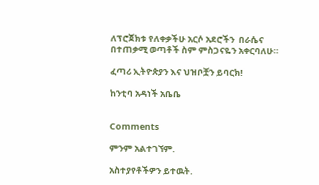ለፕሮጀክቱ የለቀቃችሁ አርሶ አደሮችን  በራሴና  በተጠቃሚ ወጣቶች ስም ምስጋናዬን አቀርባለሁ።

ፈጣሪ ኢትዮጵያን እና ህዝቦቿን ይባርክ!

ከንቲባ አዳነች አቤቤ


Comments

ምንም አልተገኘም.

አስተያየቶችዎን ይተዉት.